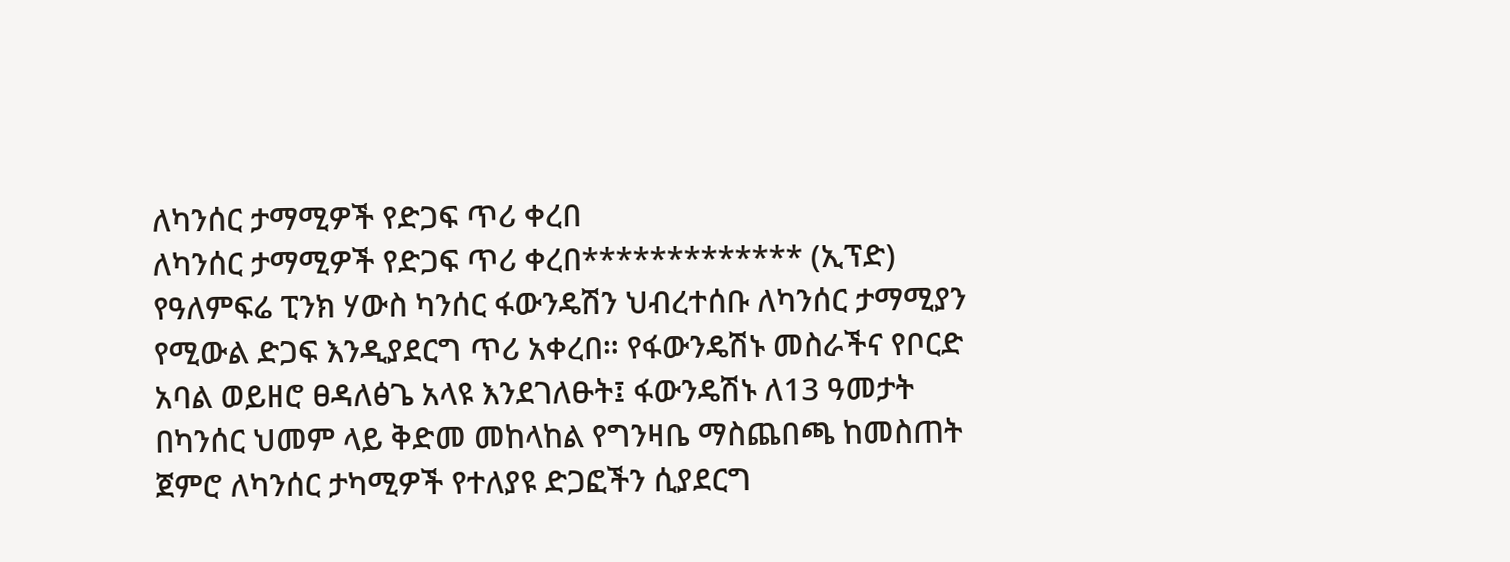ለካንሰር ታማሚዎች የድጋፍ ጥሪ ቀረበ
ለካንሰር ታማሚዎች የድጋፍ ጥሪ ቀረበ************* (ኢፕድ) የዓለምፍሬ ፒንክ ሃውስ ካንሰር ፋውንዴሽን ህብረተሰቡ ለካንሰር ታማሚያን የሚውል ድጋፍ እንዲያደርግ ጥሪ አቀረበ። የፋውንዴሽኑ መስራችና የቦርድ አባል ወይዘሮ ፀዳለፅጌ አላዩ እንደገለፁት፤ ፋውንዴሽኑ ለ13 ዓመታት በካንሰር ህመም ላይ ቅድመ መከላከል የግንዛቤ ማስጨበጫ ከመስጠት ጀምሮ ለካንሰር ታካሚዎች የተለያዩ ድጋፎችን ሲያደርግ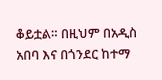ቆይቷል። በዚህም በአዲስ አበባ እና በጎንደር ከተማ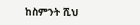ከስምንት ሺህ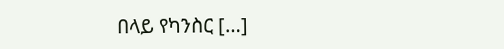በላይ የካንስር […]